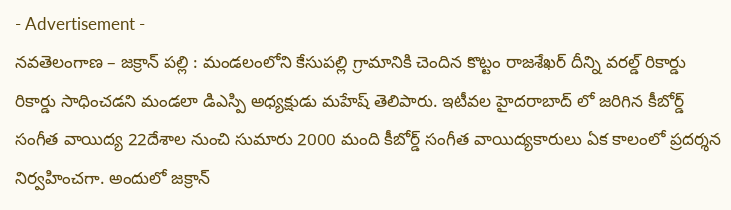- Advertisement -
నవతెలంగాణ – జక్రాన్ పల్లి : మండలంలోని కేసుపల్లి గ్రామానికి చెందిన కొట్టం రాజశేఖర్ దీన్ని వరల్డ్ రికార్డు రికార్డు సాధించడని మండలా డిఎస్పి అధ్యక్షుడు మహేష్ తెలిపారు. ఇటీవల హైదరాబాద్ లో జరిగిన కీబోర్డ్ సంగీత వాయిద్య 22దేశాల నుంచి సుమారు 2000 మంది కీబోర్డ్ సంగీత వాయిద్యకారులు ఏక కాలంలో ప్రదర్శన నిర్వహించగా. అందులో జక్రాన్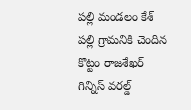పల్లి మండలం కేశ్ పల్లి గ్రామనికి చెందిన కొట్టం రాజశేఖర్ గిన్నిస్ వరల్డ్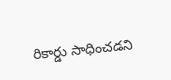రికార్డు సాధించడని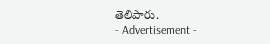తెలిపారు.
- Advertisement -